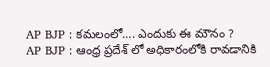AP BJP : కమలంలో…. ఎందుకు ఈ మౌనం ?
AP BJP : ఆంధ్ర ప్రదేశ్ లో అధికారంలోకి రావడానికి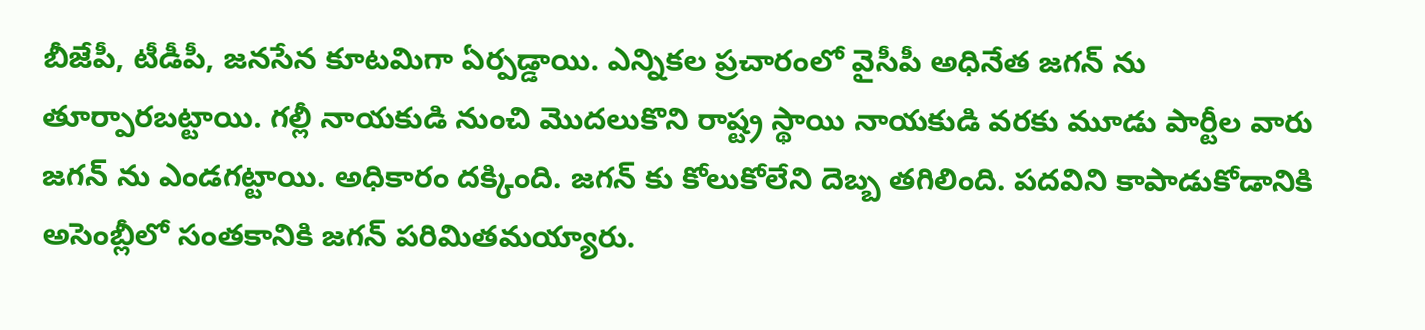బీజేపీ, టీడీపీ, జనసేన కూటమిగా ఏర్పడ్డాయి. ఎన్నికల ప్రచారంలో వైసీపీ అధినేత జగన్ ను తూర్పారబట్టాయి. గల్లీ నాయకుడి నుంచి మొదలుకొని రాష్ట్ర స్థాయి నాయకుడి వరకు మూడు పార్టీల వారు జగన్ ను ఎండగట్టాయి. అధికారం దక్కింది. జగన్ కు కోలుకోలేని దెబ్బ తగిలింది. పదవిని కాపాడుకోడానికి అసెంబ్లీలో సంతకానికి జగన్ పరిమితమయ్యారు.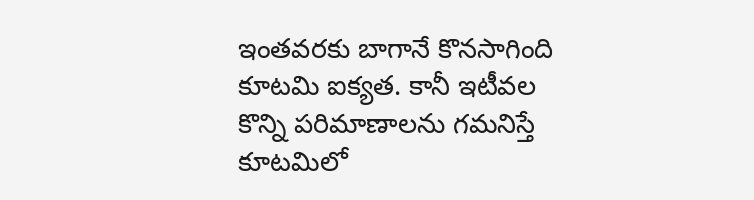ఇంతవరకు బాగానే కొనసాగింది కూటమి ఐక్యత. కానీ ఇటీవల కొన్ని పరిమాణాలను గమనిస్తే కూటమిలో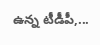ఉన్న టీడీపీ,...